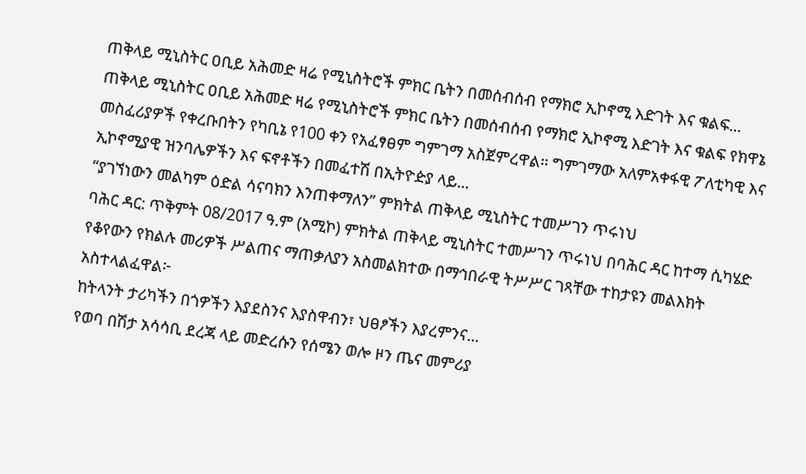ጠቅላይ ሚኒስትር ዐቢይ አሕመድ ዛሬ የሚኒስትሮች ምክር ቤትን በመሰብሰብ የማክሮ ኢኮኖሚ እድገት እና ቁልፍ...
ጠቅላይ ሚኒስትር ዐቢይ አሕመድ ዛሬ የሚኒስትሮች ምክር ቤትን በመሰብሰብ የማክሮ ኢኮኖሚ እድገት እና ቁልፍ የክዋኔ መስፈሪያዎች የቀረቡበትን የካቢኔ የ100 ቀን የአፈፃፀም ግምገማ አስጀምረዋል። ግምገማው አለምአቀፋዊ ፖለቲካዊ እና ኢኮኖሚያዊ ዝንባሌዎችን እና ፍኖቶችን በመፈተሽ በኢትዮዽያ ላይ...
“ያገኘነውን መልካም ዕድል ሳናባክን እንጠቀማለን” ምክትል ጠቅላይ ሚኒስትር ተመሥገን ጥሩነህ
ባሕር ዳር: ጥቅምት 08/2017 ዓ.ም (አሚኮ) ምክትል ጠቅላይ ሚኒስትር ተመሥገን ጥሩነህ በባሕር ዳር ከተማ ሲካሄድ የቆየውን የክልሉ መሪዎች ሥልጠና ማጠቃለያን አስመልክተው በማኅበራዊ ትሥሥር ገጻቸው ተከታዩን መልእክት አስተላልፈዋል፦
ከትላንት ታሪካችን በጎዎችን እያደስንና እያስዋብን፣ ህፀፆችን እያረምንና...
የወባ በሽታ አሳሳቢ ደረጃ ላይ መድረሱን የሰሜን ወሎ ዞን ጤና መምሪያ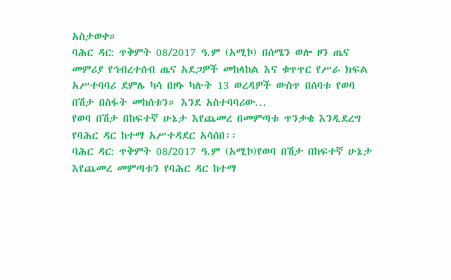አስታወቀ።
ባሕር ዳር: ጥቅምት 08/2017 ዓ.ም (አሚኮ) በሰሜን ወሎ ዞን ጤና መምሪያ የኅብረተሰብ ጤና አደጋዎች መከላከል እና ቁጥጥር የሥራ ክፍል አሥተባባሪ ደምሌ ካሳ በዞኑ ካሉት 13 ወረዳዎች ውስጥ በሰባቱ የወባ በሽታ በስፋት መከሰቱን። እንደ አስተባባሪው...
የወባ በሽታ በከፍተኛ ሁኔታ እየጨመረ በመምጣቱ ጥንቃቄ እንዲደረግ የባሕር ዳር ከተማ አሥተዳደር አሳሰበ፡፡
ባሕር ዳር: ጥቅምት 08/2017 ዓ.ም (አሚኮ)የወባ በሽታ በከፍተኛ ሁኔታ እየጨመረ መምጣቱን የባሕር ዳር ከተማ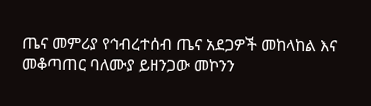ጤና መምሪያ የኅብረተሰብ ጤና አደጋዎች መከላከል እና መቆጣጠር ባለሙያ ይዘንጋው መኮንን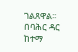ገልጸዋል፡፡ በባሕር ዳር ከተማ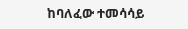ከባለፈው ተመሳሳይ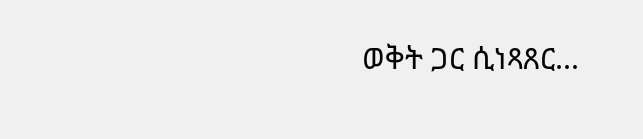ወቅት ጋር ሲነጻጸር...